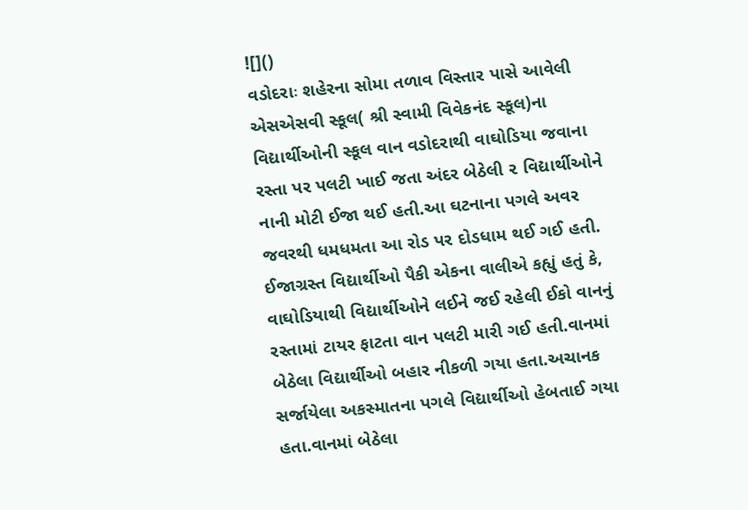![]()
વડોદરાઃ શહેરના સોમા તળાવ વિસ્તાર પાસે આવેલી એસએસવી સ્કૂલ( શ્રી સ્વામી વિવેકનંદ સ્કૂલ)ના વિદ્યાર્થીઓની સ્કૂલ વાન વડોદરાથી વાઘોડિયા જવાના રસ્તા પર પલટી ખાઈ જતા અંદર બેઠેલી ૨ વિદ્યાર્થીઓને નાની મોટી ઈજા થઈ હતી.આ ઘટનાના પગલે અવર જવરથી ધમધમતા આ રોડ પર દોડધામ થઈ ગઈ હતી.
ઈજાગ્રસ્ત વિદ્યાર્થીઓ પૈકી એકના વાલીએ કહ્યું હતું કે, વાઘોડિયાથી વિદ્યાર્થીઓને લઈને જઈ રહેલી ઈકો વાનનું રસ્તામાં ટાયર ફાટતા વાન પલટી મારી ગઈ હતી.વાનમાં બેઠેલા વિદ્યાર્થીઓ બહાર નીકળી ગયા હતા.અચાનક સર્જાયેલા અકસ્માતના પગલે વિદ્યાર્થીઓ હેબતાઈ ગયા હતા.વાનમાં બેઠેલા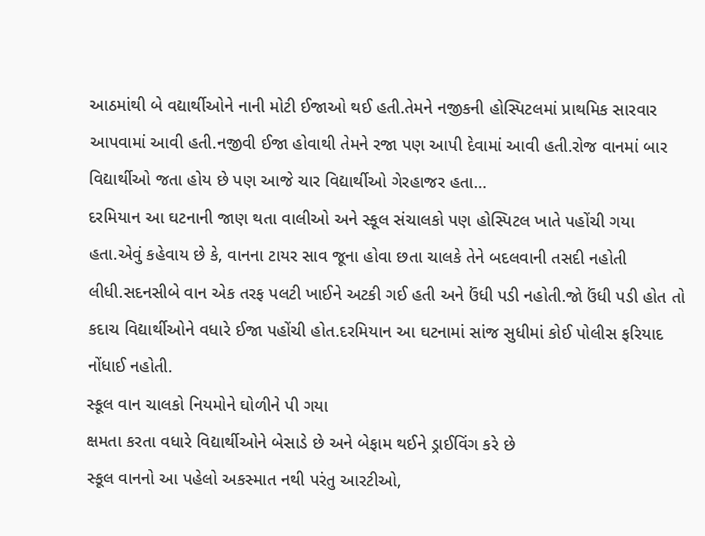આઠમાંથી બે વદ્યાર્થીઓને નાની મોટી ઈજાઓ થઈ હતી.તેમને નજીકની હોસ્પિટલમાં પ્રાથમિક સારવાર આપવામાં આવી હતી.નજીવી ઈજા હોવાથી તેમને રજા પણ આપી દેવામાં આવી હતી.રોજ વાનમાં બાર વિદ્યાર્થીઓ જતા હોય છે પણ આજે ચાર વિદ્યાર્થીઓ ગેરહાજર હતા…
દરમિયાન આ ઘટનાની જાણ થતા વાલીઓ અને સ્કૂલ સંચાલકો પણ હોસ્પિટલ ખાતે પહોંચી ગયા હતા.એવું કહેવાય છે કે, વાનના ટાયર સાવ જૂના હોવા છતા ચાલકે તેને બદલવાની તસદી નહોતી લીધી.સદનસીબે વાન એક તરફ પલટી ખાઈને અટકી ગઈ હતી અને ઉંધી પડી નહોતી.જો ઉંધી પડી હોત તો કદાચ વિદ્યાર્થીઓને વધારે ઈજા પહોંચી હોત.દરમિયાન આ ઘટનામાં સાંજ સુધીમાં કોઈ પોલીસ ફરિયાદ નોંધાઈ નહોતી.
સ્કૂલ વાન ચાલકો નિયમોને ઘોળીને પી ગયા
ક્ષમતા કરતા વધારે વિદ્યાર્થીઓને બેસાડે છે અને બેફામ થઈને ડ્રાઈવિંગ કરે છે
સ્કૂલ વાનનો આ પહેલો અકસ્માત નથી પરંતુ આરટીઓ,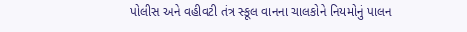પોલીસ અને વહીવટી તંત્ર સ્કૂલ વાનના ચાલકોને નિયમોનું પાલન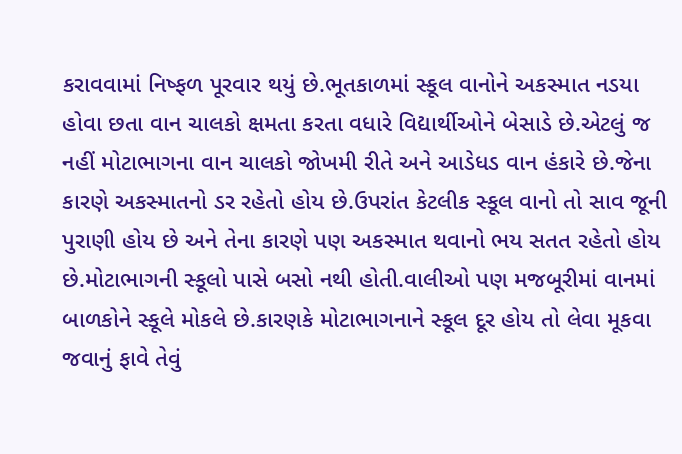કરાવવામાં નિષ્ફળ પૂરવાર થયું છે.ભૂતકાળમાં સ્કૂલ વાનોને અકસ્માત નડયા હોવા છતા વાન ચાલકો ક્ષમતા કરતા વધારે વિદ્યાર્થીઓને બેસાડે છે.એટલું જ નહીં મોટાભાગના વાન ચાલકો જોખમી રીતે અને આડેધડ વાન હંકારે છે.જેના કારણે અકસ્માતનો ડર રહેતો હોય છે.ઉપરાંત કેટલીક સ્કૂલ વાનો તો સાવ જૂની પુરાણી હોય છે અને તેના કારણે પણ અકસ્માત થવાનો ભય સતત રહેતો હોય છે.મોટાભાગની સ્કૂલો પાસે બસો નથી હોતી.વાલીઓ પણ મજબૂરીમાં વાનમાં બાળકોને સ્કૂલે મોકલે છે.કારણકે મોટાભાગનાને સ્કૂલ દૂર હોય તો લેવા મૂકવા જવાનું ફાવે તેવું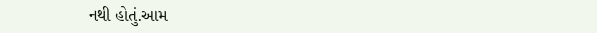નથી હોતું.આમ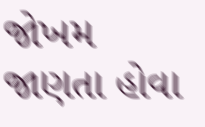જોખમ જાણતા હોવા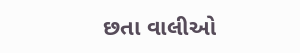છતા વાલીઓ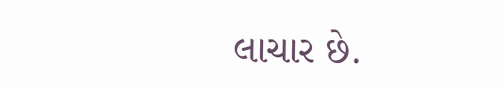લાચાર છે.